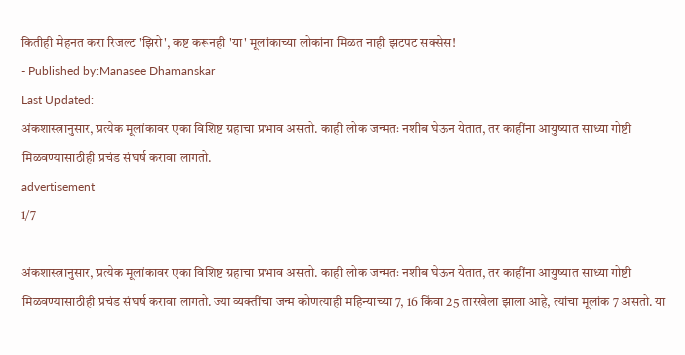कितीही मेहनत करा रिजल्ट 'झिरो', कष्ट करूनही 'या' मूलांकाच्या लोकांना मिळत नाही झटपट सक्सेस!
- Published by:Manasee Dhamanskar
Last Updated:
अंकशास्त्रानुसार, प्रत्येक मूलांकावर एका विशिष्ट ग्रहाचा प्रभाव असतो. काही लोक जन्मतः नशीब घेऊन येतात, तर काहींना आयुष्यात साध्या गोष्टी मिळवण्यासाठीही प्रचंड संघर्ष करावा लागतो.
advertisement
1/7

अंकशास्त्रानुसार, प्रत्येक मूलांकावर एका विशिष्ट ग्रहाचा प्रभाव असतो. काही लोक जन्मतः नशीब घेऊन येतात, तर काहींना आयुष्यात साध्या गोष्टी मिळवण्यासाठीही प्रचंड संघर्ष करावा लागतो. ज्या व्यक्तींचा जन्म कोणत्याही महिन्याच्या 7, 16 किंवा 25 तारखेला झाला आहे, त्यांचा मूलांक 7 असतो. या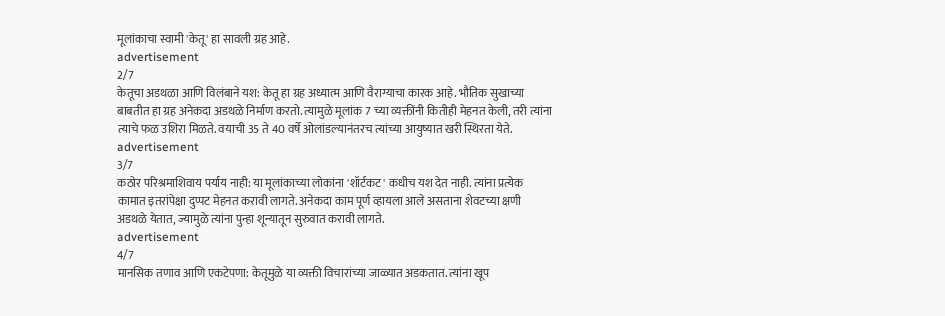मूलांकाचा स्वामी 'केतू' हा सावली ग्रह आहे.
advertisement
2/7
केतूचा अडथळा आणि विलंबाने यश: केतू हा ग्रह अध्यात्म आणि वैराग्याचा कारक आहे. भौतिक सुखाच्या बाबतीत हा ग्रह अनेकदा अडथळे निर्माण करतो. त्यामुळे मूलांक 7 च्या व्यक्तींनी कितीही मेहनत केली, तरी त्यांना त्याचे फळ उशिरा मिळते. वयाची 35 ते 40 वर्षे ओलांडल्यानंतरच त्यांच्या आयुष्यात खरी स्थिरता येते.
advertisement
3/7
कठोर परिश्रमाशिवाय पर्याय नाही: या मूलांकाच्या लोकांना 'शॉर्टकट' कधीच यश देत नाही. त्यांना प्रत्येक कामात इतरांपेक्षा दुप्पट मेहनत करावी लागते. अनेकदा काम पूर्ण व्हायला आले असताना शेवटच्या क्षणी अडथळे येतात, ज्यामुळे त्यांना पुन्हा शून्यातून सुरुवात करावी लागते.
advertisement
4/7
मानसिक तणाव आणि एकटेपणा: केतूमुळे या व्यक्ती विचारांच्या जाळ्यात अडकतात. त्यांना खूप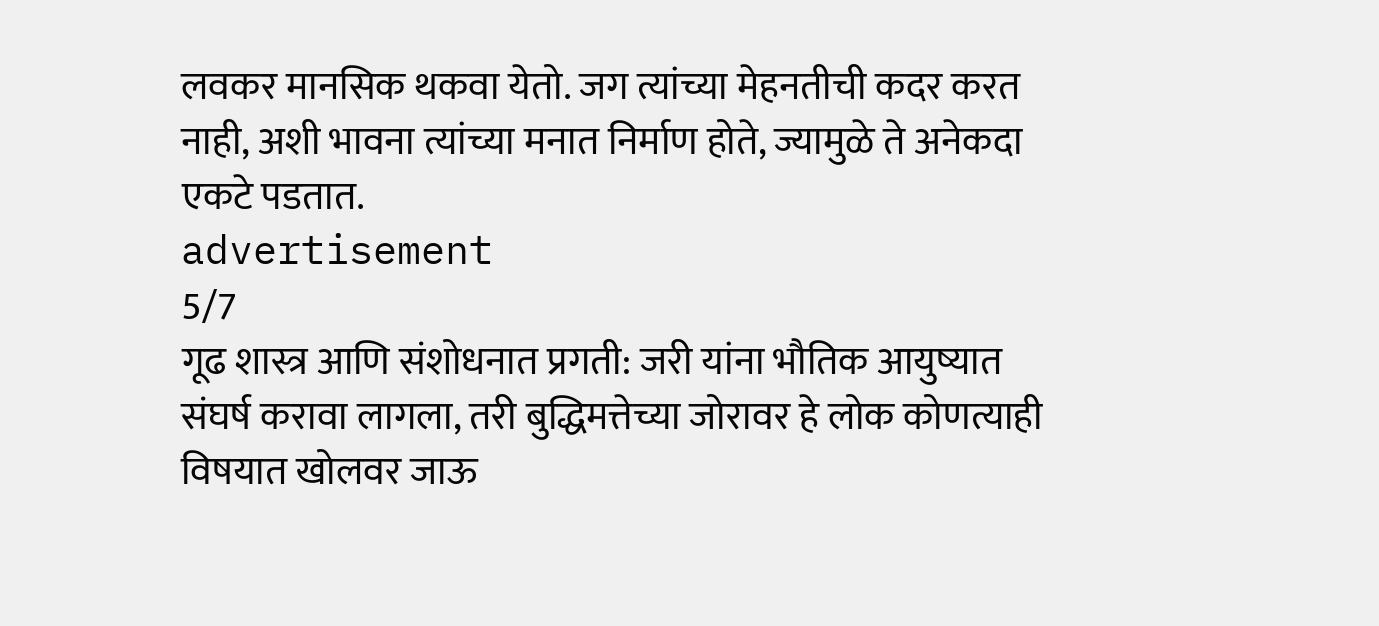लवकर मानसिक थकवा येतो. जग त्यांच्या मेहनतीची कदर करत नाही, अशी भावना त्यांच्या मनात निर्माण होते, ज्यामुळे ते अनेकदा एकटे पडतात.
advertisement
5/7
गूढ शास्त्र आणि संशोधनात प्रगती: जरी यांना भौतिक आयुष्यात संघर्ष करावा लागला, तरी बुद्धिमत्तेच्या जोरावर हे लोक कोणत्याही विषयात खोलवर जाऊ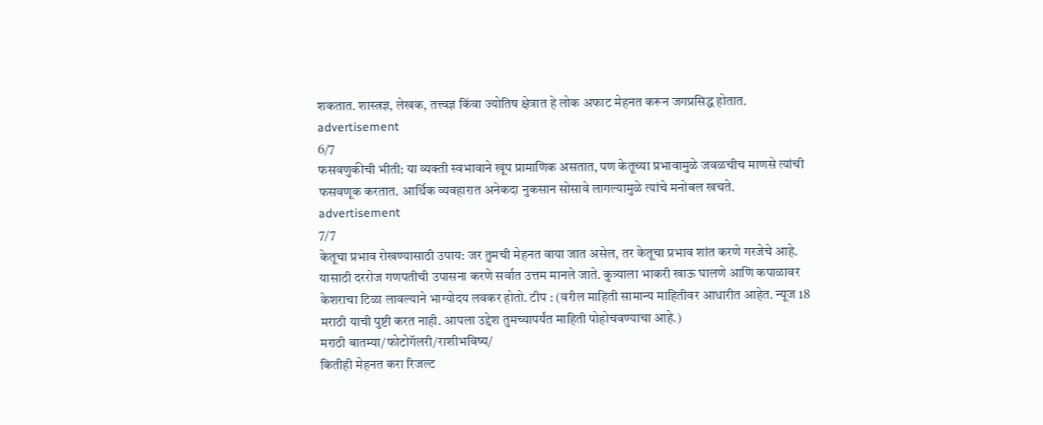शकतात. शास्त्रज्ञ, लेखक, तत्त्वज्ञ किंवा ज्योतिष क्षेत्रात हे लोक अफाट मेहनत करून जगप्रसिद्ध होतात.
advertisement
6/7
फसवणुकीची भीती: या व्यक्ती स्वभावाने खूप प्रामाणिक असतात, पण केतूच्या प्रभावामुळे जवळचीच माणसे त्यांची फसवणूक करतात. आर्थिक व्यवहारात अनेकदा नुकसान सोसावे लागल्यामुळे त्यांचे मनोबल खचते.
advertisement
7/7
केतूचा प्रभाव रोखण्यासाठी उपाय: जर तुमची मेहनत वाया जात असेल, तर केतूचा प्रभाव शांत करणे गरजेचे आहे. यासाठी दररोज गणपतीची उपासना करणे सर्वात उत्तम मानले जाते. कुत्र्याला भाकरी खाऊ घालणे आणि कपाळावर केशराचा टिळा लावल्याने भाग्योदय लवकर होतो. टीप : (वरील माहिती सामान्य माहितीवर आधारीत आहेत. न्यूज 18 मराठी याची पुष्टी करत नाही. आपला उद्देश तुमच्यापर्यंत माहिती पोहोचवण्याचा आहे.)
मराठी बातम्या/फोटोगॅलरी/राशीभविष्य/
कितीही मेहनत करा रिजल्ट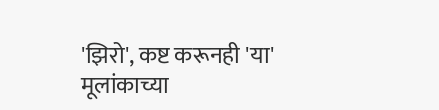'झिरो', कष्ट करूनही 'या' मूलांकाच्या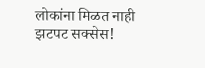लोकांना मिळत नाही झटपट सक्सेस!